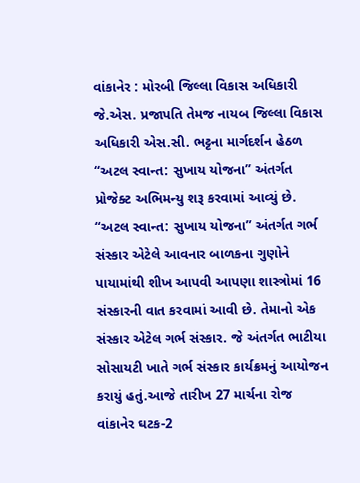વાંકાનેર : મોરબી જિલ્લા વિકાસ અધિકારી જે.એસ. પ્રજાપતિ તેમજ નાયબ જિલ્લા વિકાસ અધિકારી એસ.સી. ભટ્ટના માર્ગદર્શન હેઠળ “અટલ સ્વાન્ત: સુખાય યોજના” અંતર્ગત પ્રોજેક્ટ અભિમન્યુ શરૂ કરવામાં આવ્યું છે. “અટલ સ્વાન્ત: સુખાય યોજના” અંતર્ગત ગર્ભ સંસ્કાર એટેલે આવનાર બાળકના ગુણોને પાયામાંથી શીખ આપવી આપણા શાસ્ત્રોમાં 16 સંસ્કારની વાત કરવામાં આવી છે. તેમાનો એક સંસ્કાર એટેલ ગર્ભ સંસ્કાર. જે અંતર્ગત ભાટીયા સોસાયટી ખાતે ગર્ભ સંસ્કાર કાર્યક્રમનું આયોજન કરાયું હતું.આજે તારીખ 27 માર્ચના રોજ વાંકાનેર ઘટક-2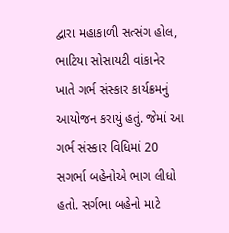દ્વારા મહાકાળી સત્સંગ હોલ, ભાટિયા સોસાયટી વાંકાનેર ખાતે ગર્ભ સંસ્કાર કાર્યક્રમનું આયોજન કરાયું હતું. જેમાં આ ગર્ભ સંસ્કાર વિધિમાં 20 સગર્ભા બહેનોએ ભાગ લીધો હતો. સર્ગભા બહેનો માટે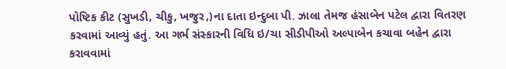પોષ્ટિક કીટ (સુખડી, ચીકુ, ખજુર,)ના દાતા ઇન્દુબા પી. ઝાલા તેમજ હંસાબેન પટેલ દ્વારા વિતરણ કરવામાં આવ્યું હતું. આ ગર્ભ સંસ્કારની વિધિ ઇ/ચા સીડીપીઓ અલ્પાબેન કચાવા બહેન દ્વારા કરાવવામાં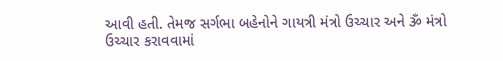આવી હતી. તેમજ સર્ગભા બહેનોને ગાયત્રી મંત્રો ઉચ્ચાર અને ૐ મંત્રો ઉચ્ચાર કરાવવામાં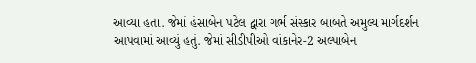આવ્યા હતા. જેમાં હંસાબેન પટેલ દ્વારા ગર્ભ સંસ્કાર બાબતે અમુલ્ય માર્ગદર્શન આપવામાં આવ્યું હતું. જેમાં સીડીપીઓ વાંકાનેર-2 અલ્પાબેન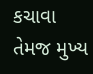કચાવા તેમજ મુખ્ય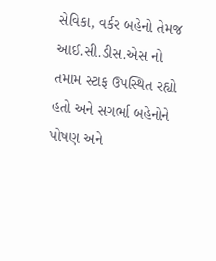સેવિકા, વર્કર બહેનો તેમજ આઈ.સી.ડીસ.એસ નો તમામ સ્ટાફ ઉપસ્થિત રહ્યો હતો અને સગર્ભા બહેનોને પોષણ અને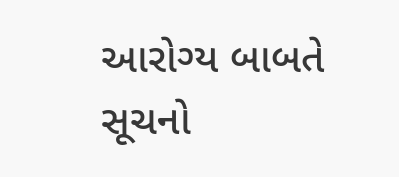આરોગ્ય બાબતે સૂચનો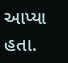આપ્યા હતા.